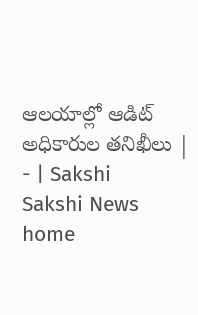ఆలయాల్లో ఆడిట్‌ అధికారుల తనిఖీలు | - | Sakshi
Sakshi News home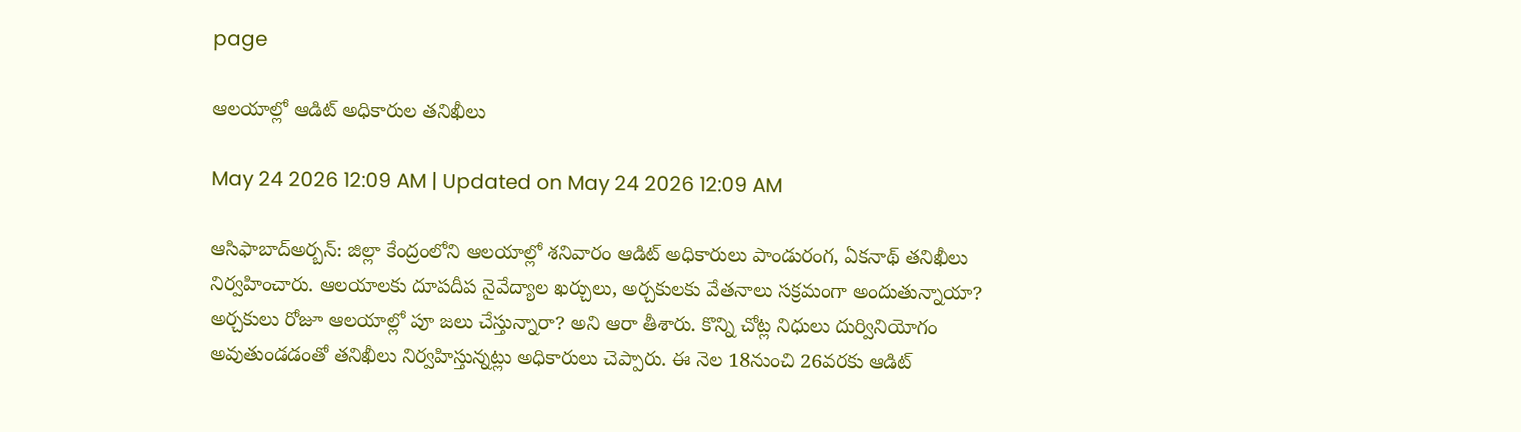page

ఆలయాల్లో ఆడిట్‌ అధికారుల తనిఖీలు

May 24 2026 12:09 AM | Updated on May 24 2026 12:09 AM

ఆసిఫాబాద్‌అర్బన్‌: జిల్లా కేంద్రంలోని ఆలయాల్లో శనివారం ఆడిట్‌ అధికారులు పాండురంగ, ఏకనాథ్‌ తనిఖీలు నిర్వహించారు. ఆలయాలకు దూపదీప నైవేద్యాల ఖర్చులు, అర్చకులకు వేతనాలు సక్రమంగా అందుతున్నాయా? అర్చకులు రోజూ ఆలయాల్లో పూ జలు చేస్తున్నారా? అని ఆరా తీశారు. కొన్ని చోట్ల నిధులు దుర్వినియోగం అవుతుండడంతో తనిఖీలు నిర్వహిస్తున్నట్లు అధికారులు చెప్పారు. ఈ నెల 18నుంచి 26వరకు ఆడిట్‌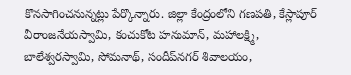కొనసాగించనున్నట్లు పేర్కొన్నారు. జిల్లా కేంద్రంలోని గణపతి, కేస్లాపూర్‌ వీరాంజనేయస్వామి, కంచుకోట హనుమాన్‌, మహాలక్ష్మి, బాలేశ్వరస్వామి, సోమనాథ్‌, సందీప్‌నగర్‌ శివాలయం,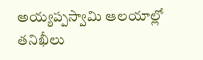అయ్యప్పస్వామి ఆలయాల్లో తనిఖీలు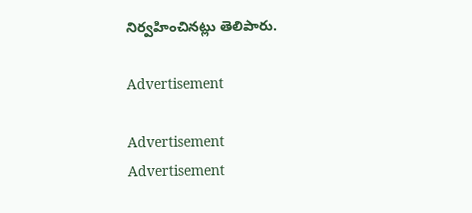నిర్వహించినట్లు తెలిపారు.

Advertisement

Advertisement
Advertisement